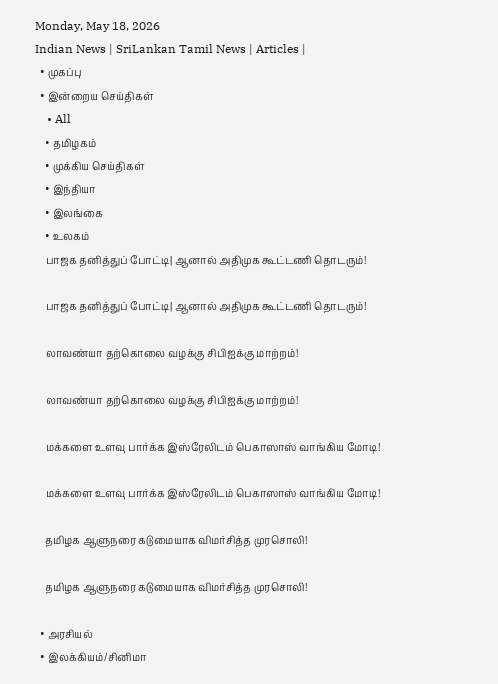Monday, May 18, 2026
Indian News | SriLankan Tamil News | Articles |
  • முகப்பு
  • இன்றைய செய்திகள்
    • All
    • தமிழகம்
    • முக்கிய செய்திகள்
    • இந்தியா
    • இலங்கை
    • உலகம்
    பாஜக தனித்துப் போட்டி| ஆனால் அதிமுக கூட்டணி தொடரும்!

    பாஜக தனித்துப் போட்டி| ஆனால் அதிமுக கூட்டணி தொடரும்!

    லாவண்யா தற்கொலை வழக்கு சிபிஐக்கு மாற்றம்!

    லாவண்யா தற்கொலை வழக்கு சிபிஐக்கு மாற்றம்!

    மக்களை உளவு பார்க்க இஸ்ரேலிடம் பெகாஸாஸ் வாங்கிய மோடி!

    மக்களை உளவு பார்க்க இஸ்ரேலிடம் பெகாஸாஸ் வாங்கிய மோடி!

    தமிழக ஆளுநரை கடுமையாக விமர்சித்த முரசொலி!

    தமிழக ஆளுநரை கடுமையாக விமர்சித்த முரசொலி!

  • அரசியல்
  • இலக்கியம்/சினிமா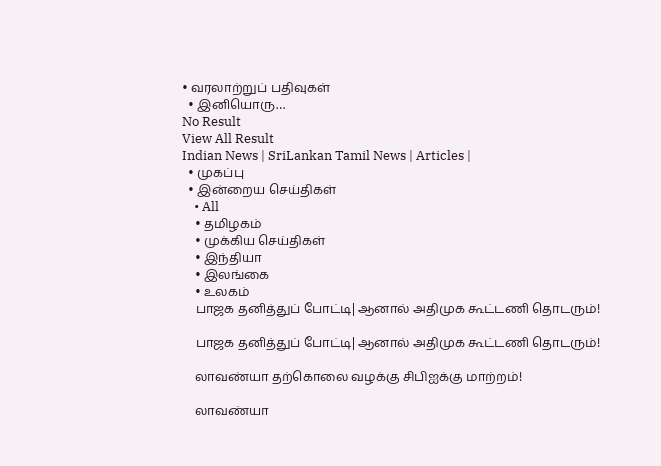• வரலாற்றுப் பதிவுகள்
  • இனியொரு…
No Result
View All Result
Indian News | SriLankan Tamil News | Articles |
  • முகப்பு
  • இன்றைய செய்திகள்
    • All
    • தமிழகம்
    • முக்கிய செய்திகள்
    • இந்தியா
    • இலங்கை
    • உலகம்
    பாஜக தனித்துப் போட்டி| ஆனால் அதிமுக கூட்டணி தொடரும்!

    பாஜக தனித்துப் போட்டி| ஆனால் அதிமுக கூட்டணி தொடரும்!

    லாவண்யா தற்கொலை வழக்கு சிபிஐக்கு மாற்றம்!

    லாவண்யா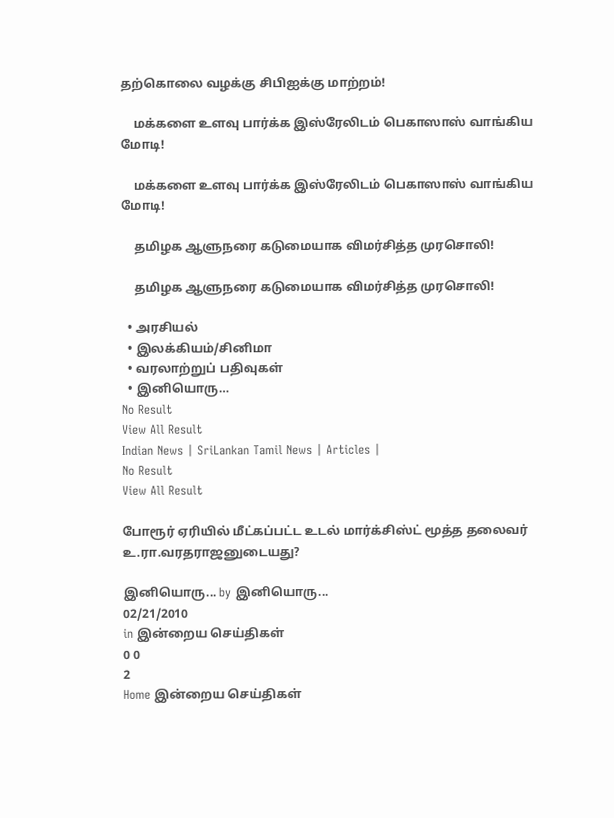தற்கொலை வழக்கு சிபிஐக்கு மாற்றம்!

    மக்களை உளவு பார்க்க இஸ்ரேலிடம் பெகாஸாஸ் வாங்கிய மோடி!

    மக்களை உளவு பார்க்க இஸ்ரேலிடம் பெகாஸாஸ் வாங்கிய மோடி!

    தமிழக ஆளுநரை கடுமையாக விமர்சித்த முரசொலி!

    தமிழக ஆளுநரை கடுமையாக விமர்சித்த முரசொலி!

  • அரசியல்
  • இலக்கியம்/சினிமா
  • வரலாற்றுப் பதிவுகள்
  • இனியொரு…
No Result
View All Result
Indian News | SriLankan Tamil News | Articles |
No Result
View All Result

போரூர் ஏரியில் மீட்கப்பட்ட உடல் மார்க்சிஸ்ட் மூத்த தலைவர் உ.ரா.வரதராஜனுடையது?

இனியொரு... by இனியொரு...
02/21/2010
in இன்றைய செய்திகள்
0 0
2
Home இன்றைய செய்திகள்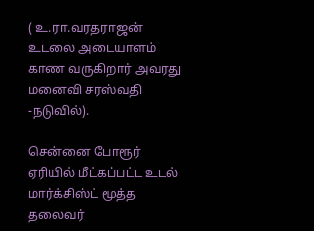( உ.ரா.வரதராஜன் உடலை அடையாளம் காண வருகிறார் அவரது மனைவி சரஸ்வதி  -நடுவில்).

சென்னை போரூர் ஏரியில் மீட்கப்பட்ட உடல் மார்க்சிஸ்ட் மூத்த தலைவர்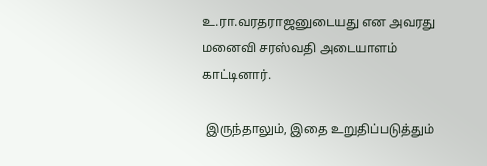உ.ரா.வரதராஜனுடையது என அவரது மனைவி சரஸ்வதி அடையாளம் காட்டினார்.

 இருந்தாலும், இதை உறுதிப்படுத்தும்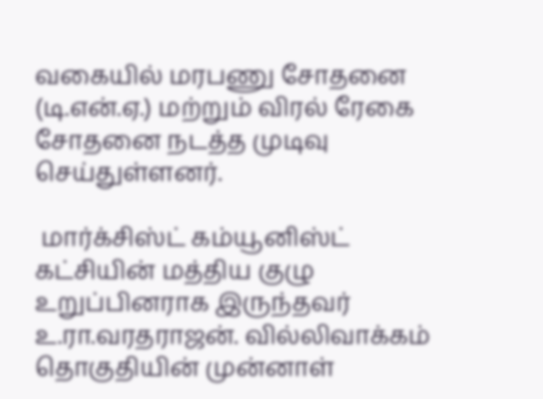வகையில் மரபணு சோதனை (டி.என்.ஏ.) மற்றும் விரல் ரேகை சோதனை நடத்த முடிவு செய்துள்ளனர்.

 மார்க்சிஸ்ட் கம்யூனிஸ்ட் கட்சியின் மத்திய குழு உறுப்பினராக இருந்தவர் உ.ரா.வரதராஜன். வில்லிவாக்கம் தொகுதியின் முன்னாள்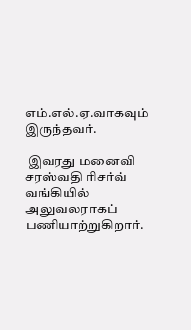எம்.எல்.ஏ.வாகவும் இருந்தவர்.

 இவரது மனைவி சரஸ்வதி ரிசர்வ் வங்கியில் அலுவலராகப் பணியாற்றுகிறார்.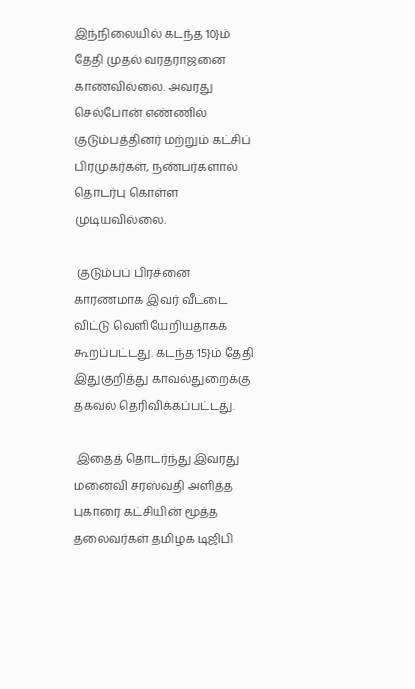இந்நிலையில் கடந்த 10}ம் தேதி முதல் வரதராஜனை காணவில்லை. அவரது செல்போன் எண்ணில் குடும்பத்தினர் மற்றும் கட்சிப் பிரமுகர்கள், நண்பர்களால்  தொடர்பு கொள்ள முடியவில்லை.

 குடும்பப் பிரச்னை காரணமாக இவர் வீட்டை விட்டு வெளியேறியதாகக் கூறப்பட்டது. கடந்த 15}ம் தேதி இதுகுறித்து காவல்துறைக்கு தகவல் தெரிவிக்கப்பட்டது.

 இதைத் தொடர்ந்து இவரது மனைவி சரஸ்வதி அளித்த புகாரை கட்சியின் மூத்த தலைவர்கள் தமிழக டிஜிபி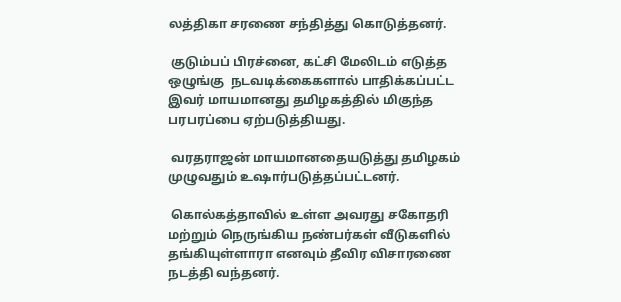லத்திகா சரணை சந்தித்து கொடுத்தனர்.

 குடும்பப் பிரச்னை, கட்சி மேலிடம் எடுத்த ஒழுங்கு  நடவடிக்கைகளால் பாதிக்கப்பட்ட இவர் மாயமானது தமிழகத்தில் மிகுந்த பரபரப்பை ஏற்படுத்தியது.

 வரதராஜன் மாயமானதையடுத்து தமிழகம் முழுவதும் உஷார்படுத்தப்பட்டனர்.

 கொல்கத்தாவில் உள்ள அவரது சகோதரி மற்றும் நெருங்கிய நண்பர்கள் வீடுகளில் தங்கியுள்ளாரா எனவும் தீவிர விசாரணை நடத்தி வந்தனர்.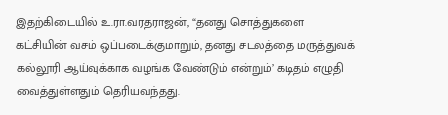இதற்கிடையில் உ.ரா.வரதராஜன், “தனது சொத்துகளை கட்சியின் வசம் ஒப்படைக்குமாறும், தனது சடலத்தை மருத்துவக் கல்லூரி ஆய்வுக்காக வழங்க வேண்டும் என்றும்’ கடிதம் எழுதி வைத்துள்ளதும் தெரியவந்தது.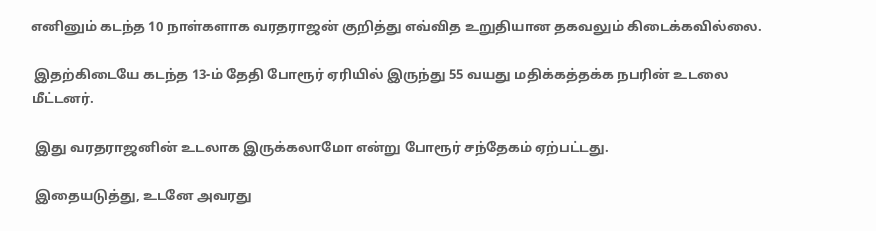எனினும் கடந்த 10 நாள்களாக வரதராஜன் குறித்து எவ்வித உறுதியான தகவலும் கிடைக்கவில்லை.

 இதற்கிடையே கடந்த 13-ம் தேதி போரூர் ஏரியில் இருந்து 55 வயது மதிக்கத்தக்க நபரின் உடலை மீட்டனர்.

 இது வரதராஜனின் உடலாக இருக்கலாமோ என்று போரூர் சந்தேகம் ஏற்பட்டது.

 இதையடுத்து, உடனே அவரது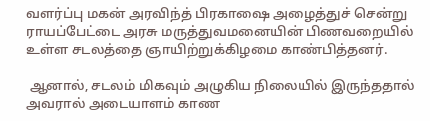வளர்ப்பு மகன் அரவிந்த் பிரகாஷை அழைத்துச் சென்று ராயப்பேட்டை அரசு மருத்துவமனையின் பிணவறையில் உள்ள சடலத்தை ஞாயிற்றுக்கிழமை காண்பித்தனர்.

 ஆனால், சடலம் மிகவும் அழுகிய நிலையில் இருந்ததால் அவரால் அடையாளம் காண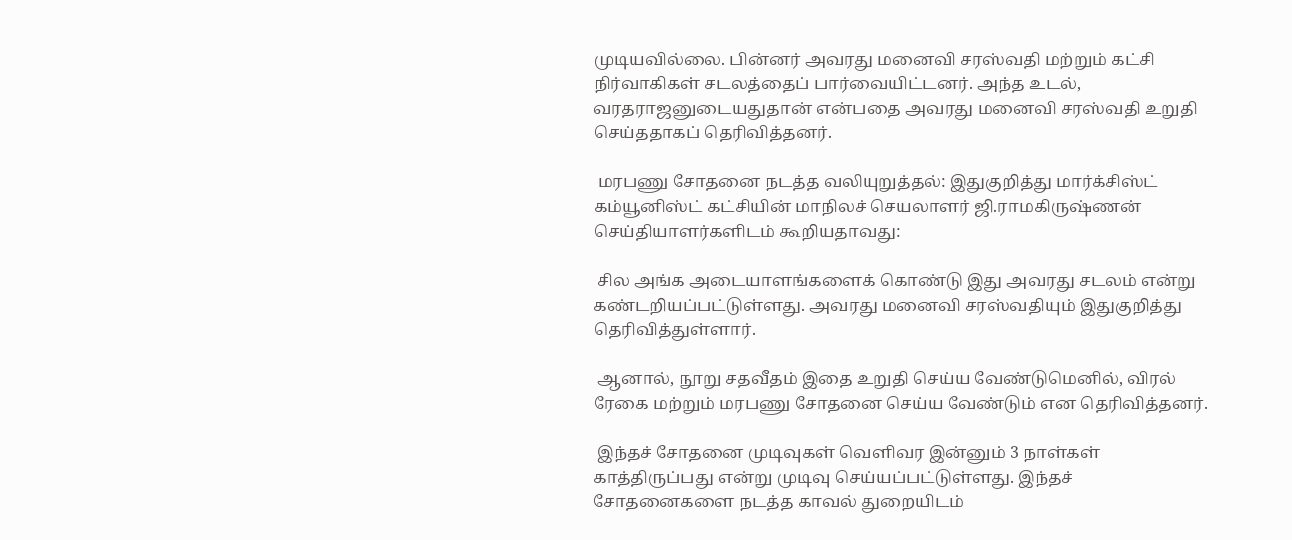முடியவில்லை. பின்னர் அவரது மனைவி சரஸ்வதி மற்றும் கட்சி நிர்வாகிகள் சடலத்தைப் பார்வையிட்டனர். அந்த உடல், வரதராஜனுடையதுதான் என்பதை அவரது மனைவி சரஸ்வதி உறுதி செய்ததாகப் தெரிவித்தனர்.

 மரபணு சோதனை நடத்த வலியுறுத்தல்: இதுகுறித்து மார்க்சிஸ்ட் கம்யூனிஸ்ட் கட்சியின் மாநிலச் செயலாளர் ஜி.ராமகிருஷ்ணன் செய்தியாளர்களிடம் கூறியதாவது:

 சில அங்க அடையாளங்களைக் கொண்டு இது அவரது சடலம் என்று கண்டறியப்பட்டுள்ளது. அவரது மனைவி சரஸ்வதியும் இதுகுறித்து தெரிவித்துள்ளார்.

 ஆனால், நூறு சதவீதம் இதை உறுதி செய்ய வேண்டுமெனில், விரல் ரேகை மற்றும் மரபணு சோதனை செய்ய வேண்டும் என தெரிவித்தனர்.

 இந்தச் சோதனை முடிவுகள் வெளிவர இன்னும் 3 நாள்கள் காத்திருப்பது என்று முடிவு செய்யப்பட்டுள்ளது. இந்தச் சோதனைகளை நடத்த காவல் துறையிடம்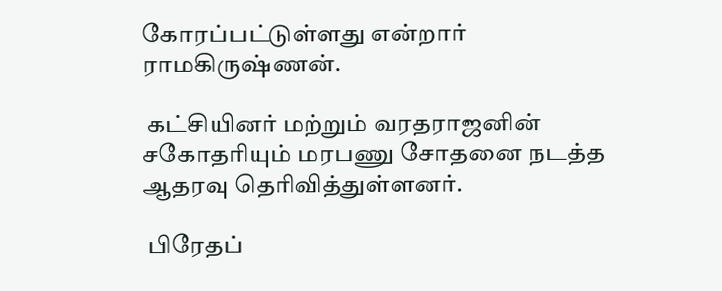கோரப்பட்டுள்ளது என்றார் ராமகிருஷ்ணன்.

 கட்சியினர் மற்றும் வரதராஜனின் சகோதரியும் மரபணு சோதனை நடத்த ஆதரவு தெரிவித்துள்ளனர்.

 பிரேதப்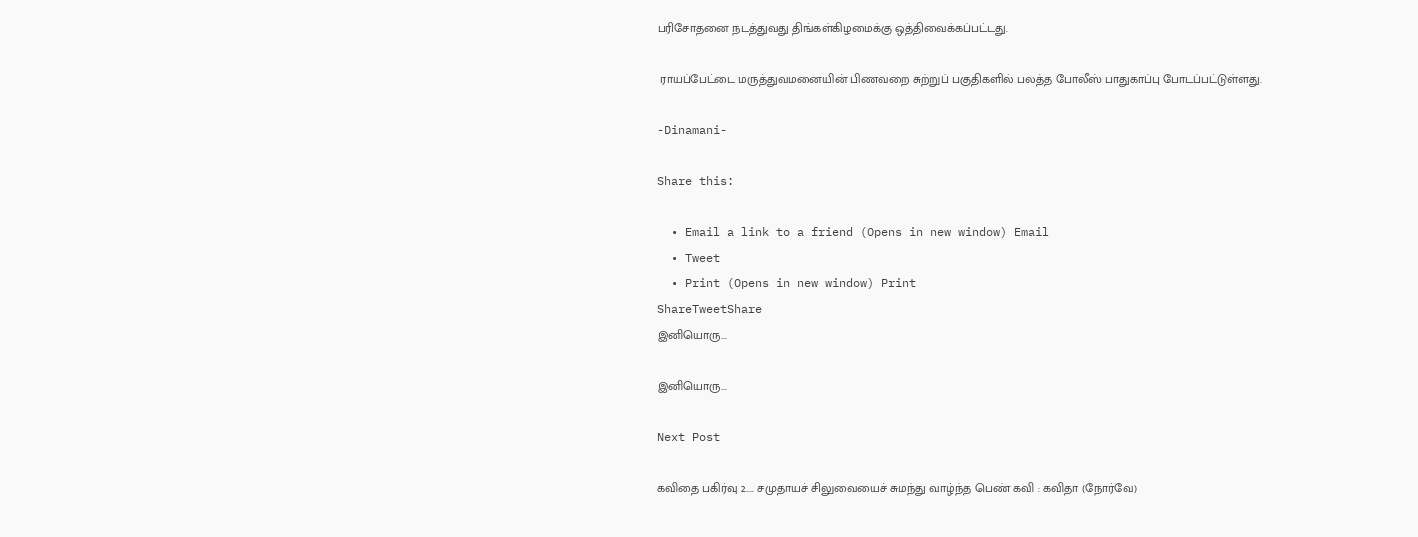பரிசோதனை நடத்துவது திங்கள்கிழமைக்கு ஒத்திவைக்கப்பட்டது.

 ராயப்பேட்டை மருத்துவமனையின் பிணவறை சுற்றுப் பகுதிகளில் பலத்த போலீஸ் பாதுகாப்பு போடப்பட்டுள்ளது.

-Dinamani-

Share this:

  • Email a link to a friend (Opens in new window) Email
  • Tweet
  • Print (Opens in new window) Print
ShareTweetShare
இனியொரு...

இனியொரு...

Next Post

கவிதை பகிர்வு 2..... சமுதாயச் சிலுவையைச் சுமந்து வாழ்ந்த பெண் கவி : கவிதா (நோர்வே)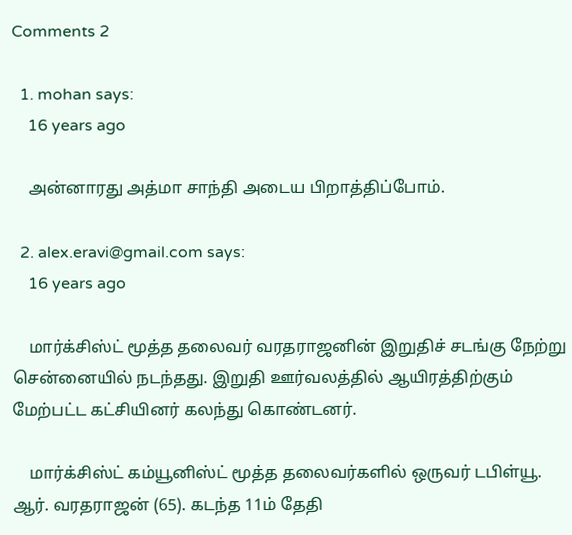Comments 2

  1. mohan says:
    16 years ago

    அன்னாரது அத்மா சாந்தி அடைய பிறாத்திப்போம்.

  2. alex.eravi@gmail.com says:
    16 years ago

    மார்க்சிஸ்ட் மூத்த தலைவர் வரதராஜனின் இறுதிச் சடங்கு நேற்று சென்னையில் நடந்தது. இறுதி ஊர்வலத்தில் ஆயிரத்திற்கும் மேற்பட்ட கட்சியினர் கலந்து கொண்டனர்.

    மார்க்சிஸ்ட் கம்யூனிஸ்ட் மூத்த தலைவர்களில் ஒருவர் டபிள்யூ. ஆர். வரதராஜன் (65). கடந்த 11ம் தேதி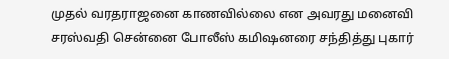முதல் வரதராஜனை காணவில்லை என அவரது மனைவி சரஸ்வதி சென்னை போலீஸ் கமிஷனரை சந்தித்து புகார்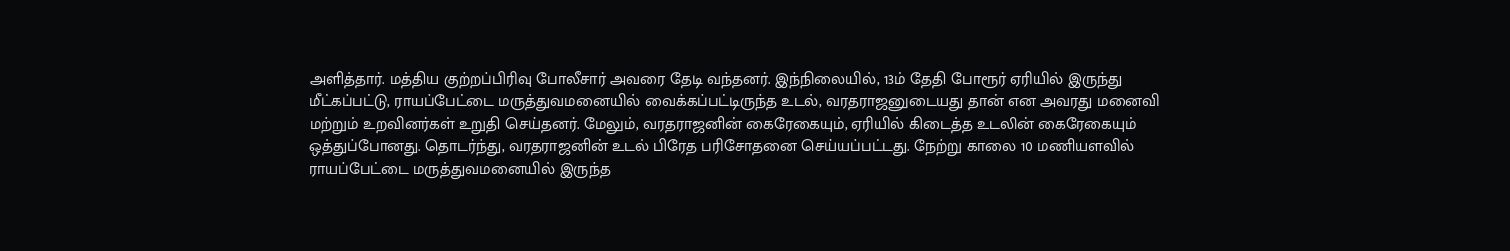அளித்தார். மத்திய குற்றப்பிரிவு போலீசார் அவரை தேடி வந்தனர். இந்நிலையில், 13ம் தேதி போரூர் ஏரியில் இருந்து மீட்கப்பட்டு, ராயப்பேட்டை மருத்துவமனையில் வைக்கப்பட்டிருந்த உடல், வரதராஜனுடையது தான் என அவரது மனைவி மற்றும் உறவினர்கள் உறுதி செய்தனர். மேலும், வரதராஜனின் கைரேகையும், ஏரியில் கிடைத்த உடலின் கைரேகையும் ஒத்துப்போனது. தொடர்ந்து, வரதராஜனின் உடல் பிரேத பரிசோதனை செய்யப்பட்டது. நேற்று காலை 10 மணியளவில் ராயப்பேட்டை மருத்துவமனையில் இருந்த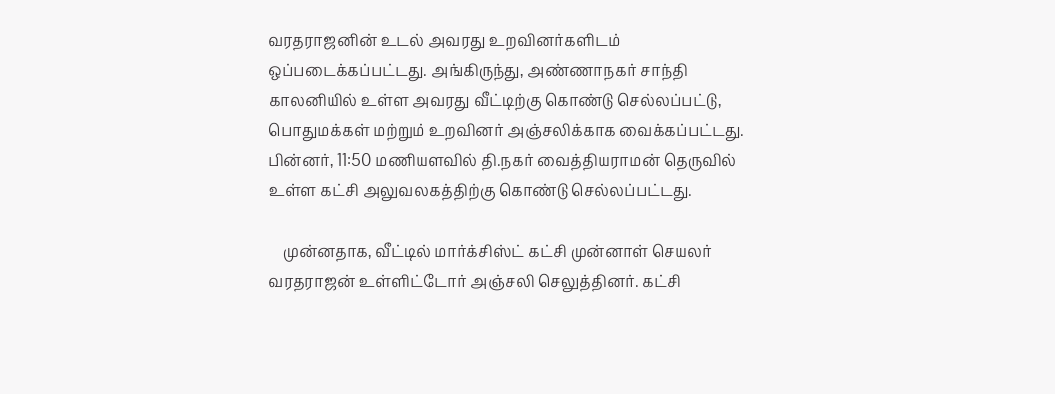வரதராஜனின் உடல் அவரது உறவினர்களிடம் ஒப்படைக்கப்பட்டது. அங்கிருந்து, அண்ணாநகர் சாந்தி காலனியில் உள்ள அவரது வீட்டிற்கு கொண்டு செல்லப்பட்டு, பொதுமக்கள் மற்றும் உறவினர் அஞ்சலிக்காக வைக்கப்பட்டது. பின்னர், 11:50 மணியளவில் தி.நகர் வைத்தியராமன் தெருவில் உள்ள கட்சி அலுவலகத்திற்கு கொண்டு செல்லப்பட்டது.

    முன்னதாக, வீட்டில் மார்க்சிஸ்ட் கட்சி முன்னாள் செயலர் வரதராஜன் உள்ளிட்டோர் அஞ்சலி செலுத்தினர். கட்சி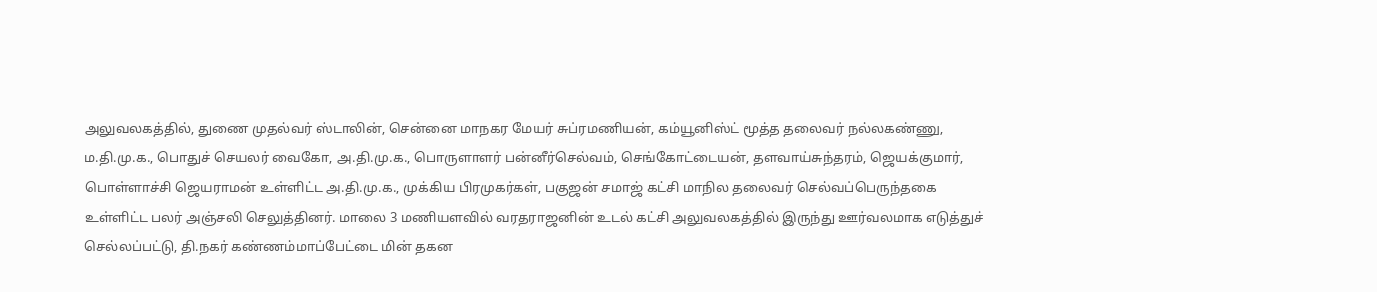அலுவலகத்தில், துணை முதல்வர் ஸ்டாலின், சென்னை மாநகர மேயர் சுப்ரமணியன், கம்யூனிஸ்ட் மூத்த தலைவர் நல்லகண்ணு, ம.தி.மு.க., பொதுச் செயலர் வைகோ, அ.தி.மு.க., பொருளாளர் பன்னீர்செல்வம், செங்கோட்டையன், தளவாய்சுந்தரம், ஜெயக்குமார், பொள்ளாச்சி ஜெயராமன் உள்ளிட்ட அ.தி.மு.க., முக்கிய பிரமுகர்கள், பகுஜன் சமாஜ் கட்சி மாநில தலைவர் செல்வப்பெருந்தகை உள்ளிட்ட பலர் அஞ்சலி செலுத்தினர். மாலை 3 மணியளவில் வரதராஜனின் உடல் கட்சி அலுவலகத்தில் இருந்து ஊர்வலமாக எடுத்துச் செல்லப்பட்டு, தி.நகர் கண்ணம்மாப்பேட்டை மின் தகன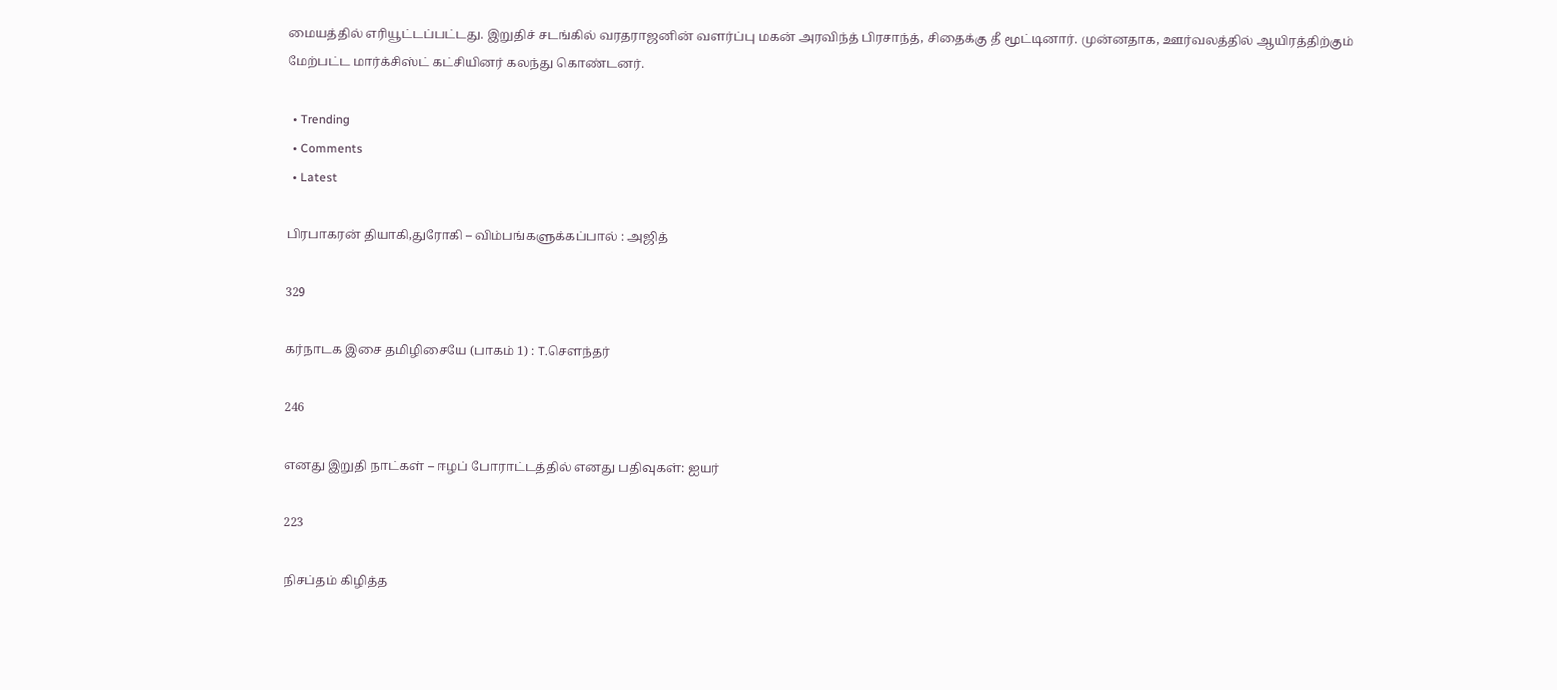மையத்தில் எரியூட்டப்பட்டது. இறுதிச் சடங்கில் வரதராஜனின் வளர்ப்பு மகன் அரவிந்த் பிரசாந்த், சிதைக்கு தீ மூட்டினார். முன்னதாக, ஊர்வலத்தில் ஆயிரத்திற்கும் மேற்பட்ட மார்க்சிஸ்ட் கட்சியினர் கலந்து கொண்டனர்.

  • Trending
  • Comments
  • Latest

பிரபாகரன் தியாகி,துரோகி – விம்பங்களுக்கப்பால் : அஜித்

329

கர்நாடக இசை தமிழிசையே (பாகம் 1) : T.செளந்தர்

246

எனது இறுதி நாட்கள் – ஈழப் போராட்டத்தில் எனது பதிவுகள்: ஐயர்

223

நிசப்தம் கிழித்த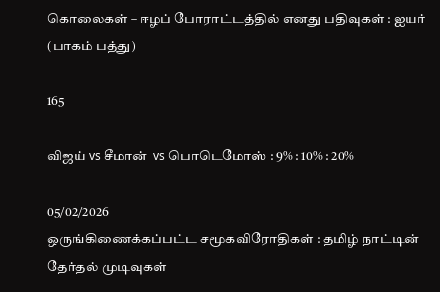கொலைகள் – ஈழப் போராட்டத்தில் எனது பதிவுகள் : ஐயர் (பாகம் பத்து)

165

விஜய் vs சீமான்  vs பொடெமோஸ் : 9% : 10% : 20%

05/02/2026
ஒருங்கிணைக்கப்பட்ட சமூகவிரோதிகள் : தமிழ் நாட்டின் தேர்தல் முடிவுகள்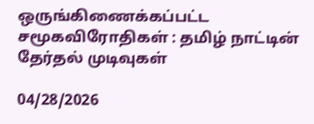ஒருங்கிணைக்கப்பட்ட சமூகவிரோதிகள் : தமிழ் நாட்டின் தேர்தல் முடிவுகள்

04/28/2026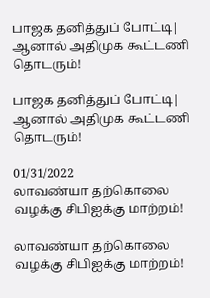பாஜக தனித்துப் போட்டி| ஆனால் அதிமுக கூட்டணி தொடரும்!

பாஜக தனித்துப் போட்டி| ஆனால் அதிமுக கூட்டணி தொடரும்!

01/31/2022
லாவண்யா தற்கொலை வழக்கு சிபிஐக்கு மாற்றம்!

லாவண்யா தற்கொலை வழக்கு சிபிஐக்கு மாற்றம்!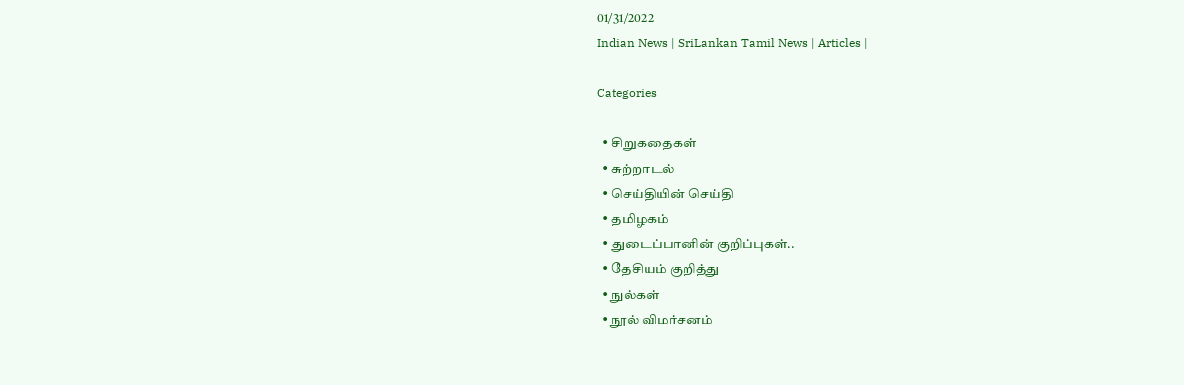01/31/2022
Indian News | SriLankan Tamil News | Articles |

Categories

  • சிறுகதைகள்
  • சுற்றாடல்
  • செய்தியின் செய்தி
  • தமிழகம்
  • துடைப்பானின் குறிப்புகள்..
  • தேசியம் குறித்து
  • நுல்கள்
  • நூல் விமர்சனம்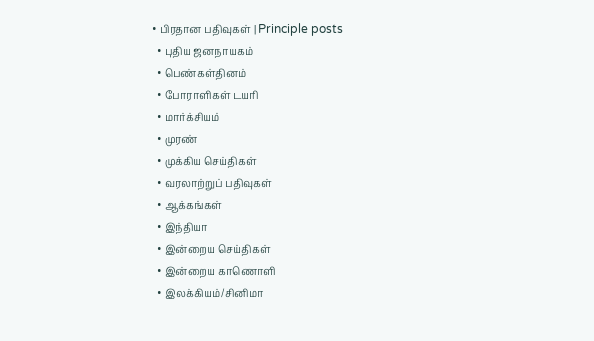• பிரதான பதிவுகள் | Principle posts
  • புதிய ஜனநாயகம்
  • பெண்கள்தினம்
  • போராளிகள் டயரி
  • மார்க்சியம்
  • முரண்
  • முக்கிய செய்திகள்
  • வரலாற்றுப் பதிவுகள்
  • ஆக்கங்கள்
  • இந்தியா
  • இன்றைய செய்திகள்
  • இன்றைய காணொளி
  • இலக்கியம்/சினிமா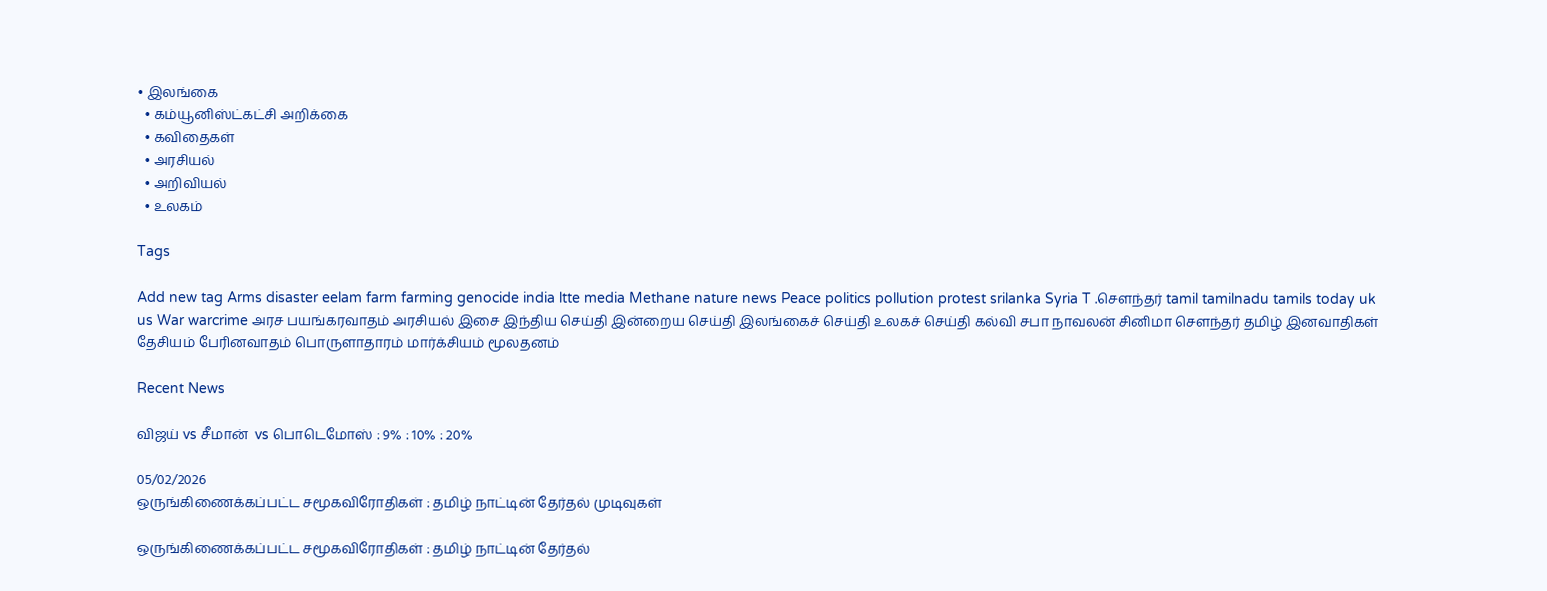• இலங்கை
  • கம்யூனிஸ்ட்கட்சி அறிக்கை
  • கவிதைகள்
  • அரசியல்
  • அறிவியல்
  • உலகம்

Tags

Add new tag Arms disaster eelam farm farming genocide india ltte media Methane nature news Peace politics pollution protest srilanka Syria T .சௌந்தர் tamil tamilnadu tamils today uk us War warcrime அரச பயங்கரவாதம் அரசியல் இசை இந்திய செய்தி இன்றைய செய்தி இலங்கைச் செய்தி உலகச் செய்தி கல்வி சபா நாவலன் சினிமா சௌந்தர் தமிழ் இனவாதிகள் தேசியம் பேரினவாதம் பொருளாதாரம் மார்க்சியம் மூலதனம்

Recent News

விஜய் vs சீமான்  vs பொடெமோஸ் : 9% : 10% : 20%

05/02/2026
ஒருங்கிணைக்கப்பட்ட சமூகவிரோதிகள் : தமிழ் நாட்டின் தேர்தல் முடிவுகள்

ஒருங்கிணைக்கப்பட்ட சமூகவிரோதிகள் : தமிழ் நாட்டின் தேர்தல்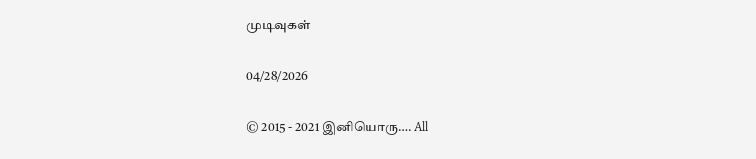முடிவுகள்

04/28/2026

© 2015 - 2021 இனியொரு…. All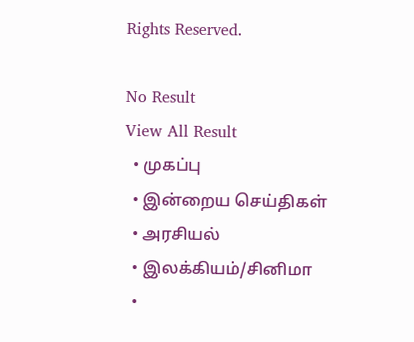Rights Reserved.

No Result
View All Result
  • முகப்பு
  • இன்றைய செய்திகள்
  • அரசியல்
  • இலக்கியம்/சினிமா
  •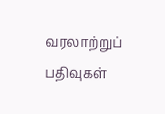வரலாற்றுப் பதிவுகள்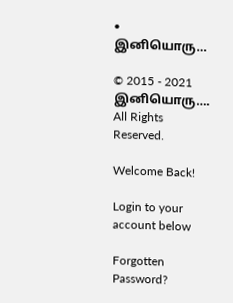• இனியொரு…

© 2015 - 2021 இனியொரு…. All Rights Reserved.

Welcome Back!

Login to your account below

Forgotten Password?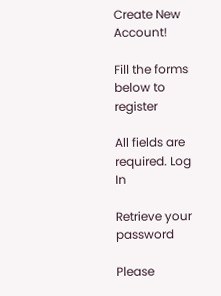Create New Account!

Fill the forms below to register

All fields are required. Log In

Retrieve your password

Please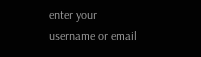enter your username or email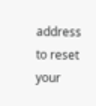address to reset your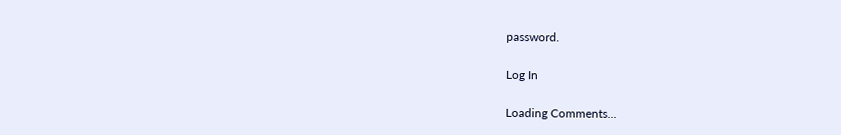password.

Log In

Loading Comments...